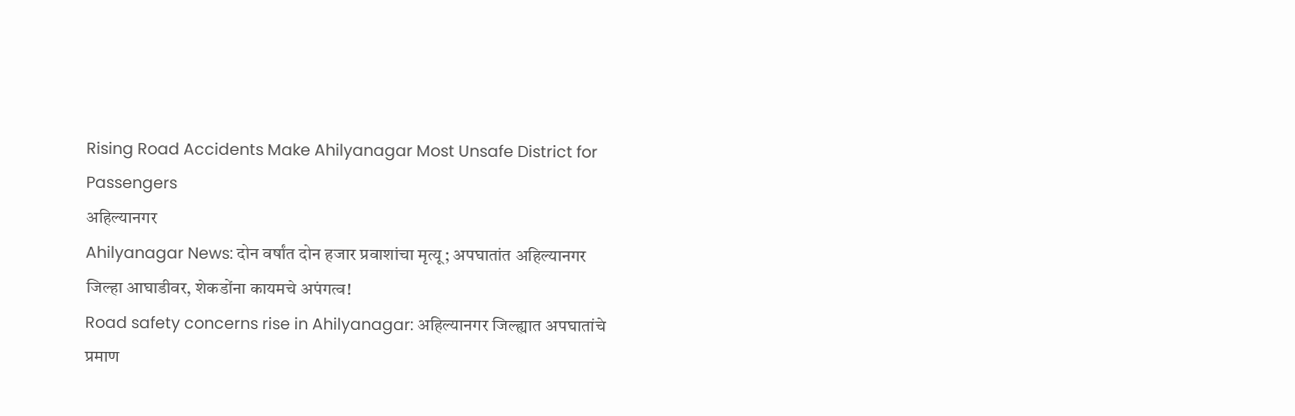Rising Road Accidents Make Ahilyanagar Most Unsafe District for Passengers
अहिल्यानगर
Ahilyanagar News: दोन वर्षांत दोन हजार प्रवाशांचा मृत्यू; अपघातांत अहिल्यानगर जिल्हा आघाडीवर, शेकडोंना कायमचे अपंगत्व!
Road safety concerns rise in Ahilyanagar: अहिल्यानगर जिल्ह्यात अपघातांचे प्रमाण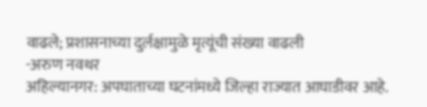वाढले; प्रशासनाच्या दुर्लक्षामुळे मृत्यूंची संख्या वाढली
-अरुण नवथर
अहिल्यानगर: अपघाताच्या घटनांमध्ये जिल्हा राज्यात आघाडीवर आहे.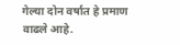गेल्या दोन वर्षात हे प्रमाण वाढले आहे.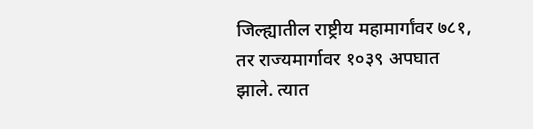जिल्ह्यातील राष्ट्रीय महामार्गांवर ७८१, तर राज्यमार्गावर १०३९ अपघात झाले. त्यात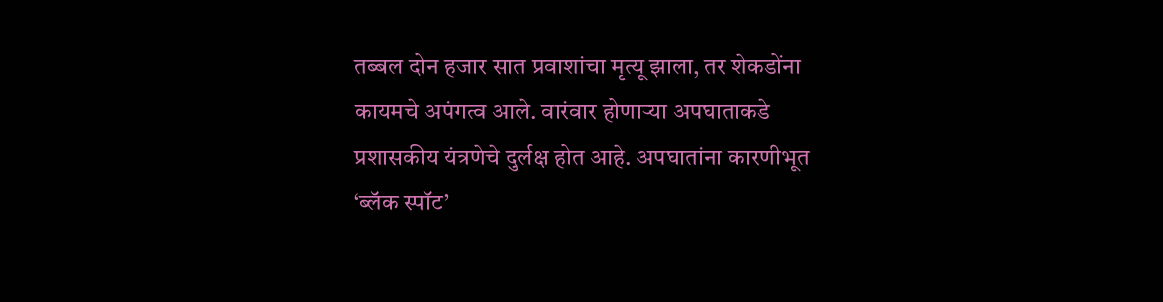तब्बल दोन हजार सात प्रवाशांचा मृत्यू झाला, तर शेकडोंना कायमचे अपंगत्व आले. वारंवार होणाऱ्या अपघाताकडे प्रशासकीय यंत्रणेचे दुर्लक्ष होत आहे. अपघातांना कारणीभूत ‘ब्लॅक स्पॉट’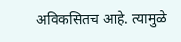अविकसितच आहे. त्यामुळे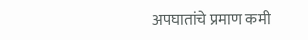अपघातांचे प्रमाण कमी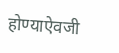होण्याऐवजी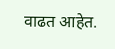वाढत आहेत.